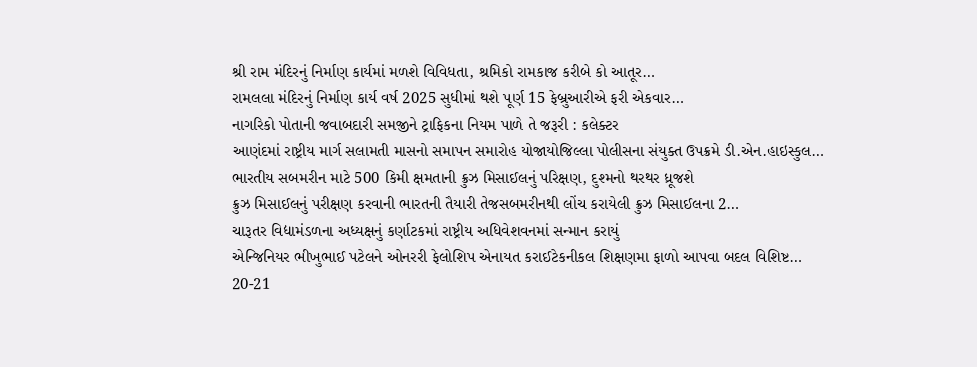શ્રી રામ મંદિરનું નિર્માણ કાર્યમાં મળશે વિવિધતા, શ્રમિકો રામકાજ કરીબે કો આતૂર…
રામલલા મંદિરનું નિર્માણ કાર્ય વર્ષ 2025 સુધીમાં થશે પૂર્ણ 15 ફેબ્રુઆરીએ ફરી એકવાર…
નાગરિકો પોતાની જવાબદારી સમજીને ટ્રાફિકના નિયમ પાળે તે જરૂરી : કલેક્ટર
આણંદમાં રાષ્ટ્રીય માર્ગ સલામતી માસનો સમાપન સમારોહ યોજાયોજિલ્લા પોલીસના સંયુક્ત ઉપક્રમે ડી.એન.હાઇસ્કુલ…
ભારતીય સબમરીન માટે 500 કિમી ક્ષમતાની ક્રુઝ મિસાઈલનું પરિક્ષણ, દુશ્મનો થરથર ધ્રૂજશે
ક્રુઝ મિસાઈલનું પરીક્ષણ કરવાની ભારતની તૈયારી તેજસબમરીનથી લોંચ કરાયેલી ક્રુઝ મિસાઈલના 2…
ચારૂતર વિદ્યામંડળના અધ્યક્ષનું કર્ણાટકમાં રાષ્ટ્રીય અધિવેશવનમાં સન્માન કરાયું
એન્જિનિયર ભીખુભાઈ પટેલને ઓનરરી ફેલોશિપ એનાયત કરાઈટેકનીકલ શિક્ષણમા ફાળો આપવા બદલ વિશિષ્ટ…
20-21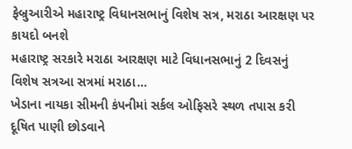ફેબ્રુઆરીએ મહારાષ્ટ્ર વિધાનસભાનું વિશેષ સત્ર, મરાઠા આરક્ષણ પર કાયદો બનશે
મહારાષ્ટ્ર સરકારે મરાઠા આરક્ષણ માટે વિધાનસભાનું 2 દિવસનું વિશેષ સત્રઆ સત્રમાં મરાઠા…
ખેડાના નાયકા સીમની કંપનીમાં સર્કલ ઓફિસરે સ્થળ તપાસ કરી
દૂષિત પાણી છોડવાને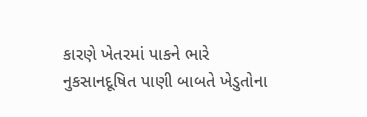કારણે ખેતરમાં પાકને ભારે નુકસાનદૂષિત પાણી બાબતે ખેડુતોના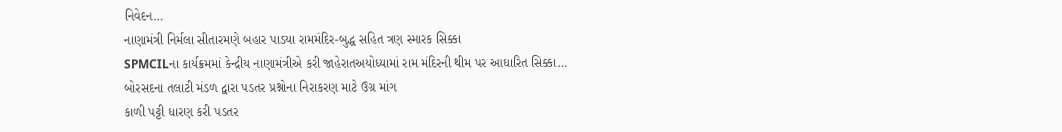નિવેદન…
નાણામંત્રી નિર્મલા સીતારમણે બહાર પાડયા રામમંદિર-બુદ્ધ સહિત ત્રણ સ્મારક સિક્કા
SPMCILના કાર્યક્રમમાં કેન્દ્રીય નાણામંત્રીએ કરી જાહેરાતઅયોધ્યામાં રામ મંદિરની થીમ પર આધારિત સિક્કા…
બોરસદના તલાટી મંડળ દ્વારા પડતર પ્રશ્નોના નિરાકરણ માટે ઉગ્ર માંગ
કાળી પટ્ટી ધારણ કરી પડતર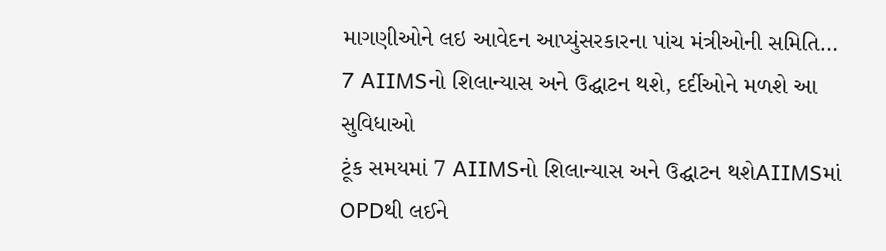માગણીઓને લઇ આવેદન આપ્યુંસરકારના પાંચ મંત્રીઓની સમિતિ…
7 AIIMSનો શિલાન્યાસ અને ઉદ્ઘાટન થશે, દર્દીઓને મળશે આ સુવિધાઓ
ટૂંક સમયમાં 7 AIIMSનો શિલાન્યાસ અને ઉદ્ઘાટન થશેAIIMSમાં OPDથી લઈને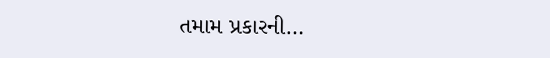તમામ પ્રકારની…